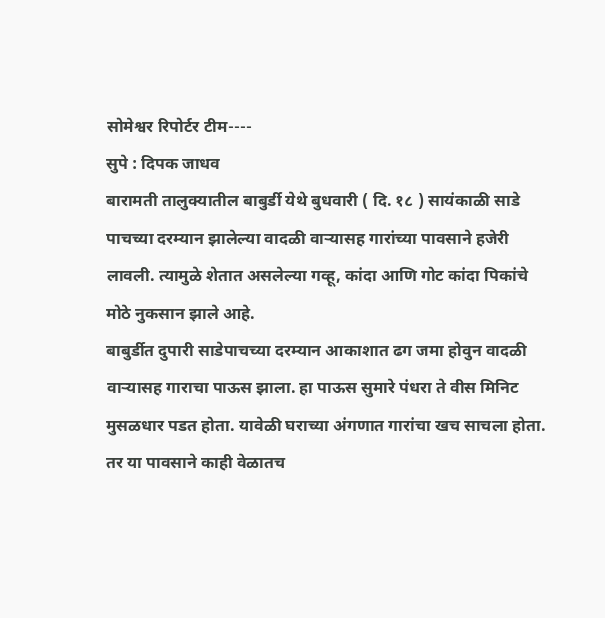सोमेश्वर रिपोर्टर टीम----
सुपे : दिपक जाधव
बारामती तालुक्यातील बाबुर्डी येथे बुधवारी ( दि. १८ ) सायंकाळी साडे पाचच्या दरम्यान झालेल्या वादळी वाऱ्यासह गारांच्या पावसाने हजेरी लावली. त्यामुळे शेतात असलेल्या गव्हू, कांदा आणि गोट कांदा पिकांचे मोठे नुकसान झाले आहे.
बाबुर्डीत दुपारी साडेपाचच्या दरम्यान आकाशात ढग जमा होवुन वादळी वाऱ्यासह गाराचा पाऊस झाला. हा पाऊस सुमारे पंधरा ते वीस मिनिट मुसळधार पडत होता. यावेळी घराच्या अंगणात गारांचा खच साचला होता. तर या पावसाने काही वेळातच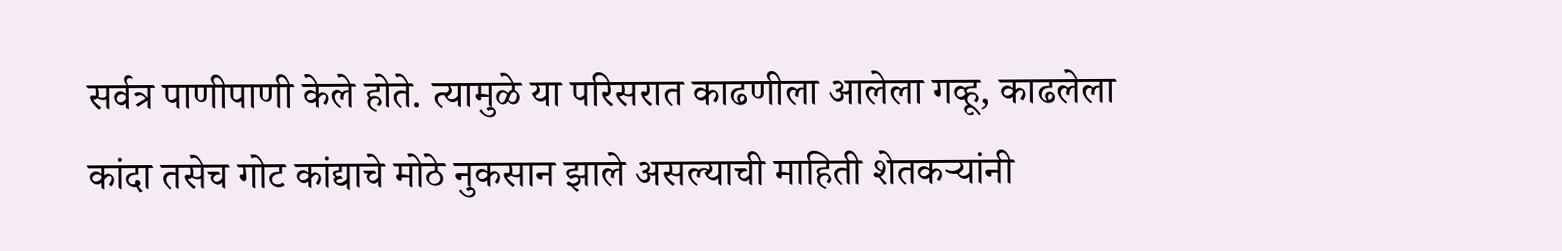सर्वत्र पाणीपाणी केले होते. त्यामुळे या परिसरात काढणीला आलेला गव्हू, काढलेला कांदा तसेच गोट कांद्याचे मोठे नुकसान झाले असल्याची माहिती शेतकऱ्यांनी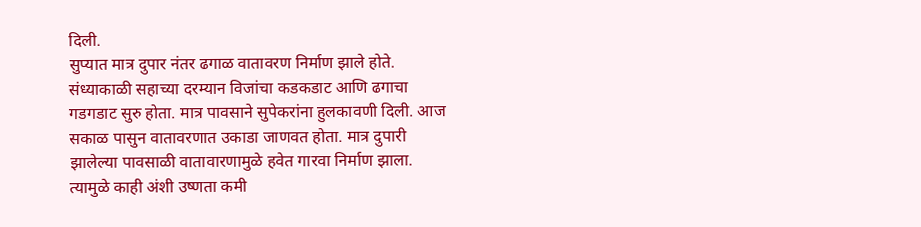दिली.
सुप्यात मात्र दुपार नंतर ढगाळ वातावरण निर्माण झाले होते. संध्याकाळी सहाच्या दरम्यान विजांचा कडकडाट आणि ढगाचा गडगडाट सुरु होता. मात्र पावसाने सुपेकरांना हुलकावणी दिली. आज सकाळ पासुन वातावरणात उकाडा जाणवत होता. मात्र दुपारी झालेल्या पावसाळी वातावारणामुळे हवेत गारवा निर्माण झाला. त्यामुळे काही अंशी उष्णता कमी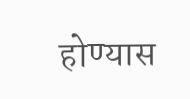होण्यास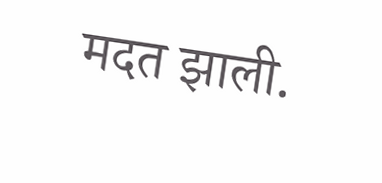मदत झाली.